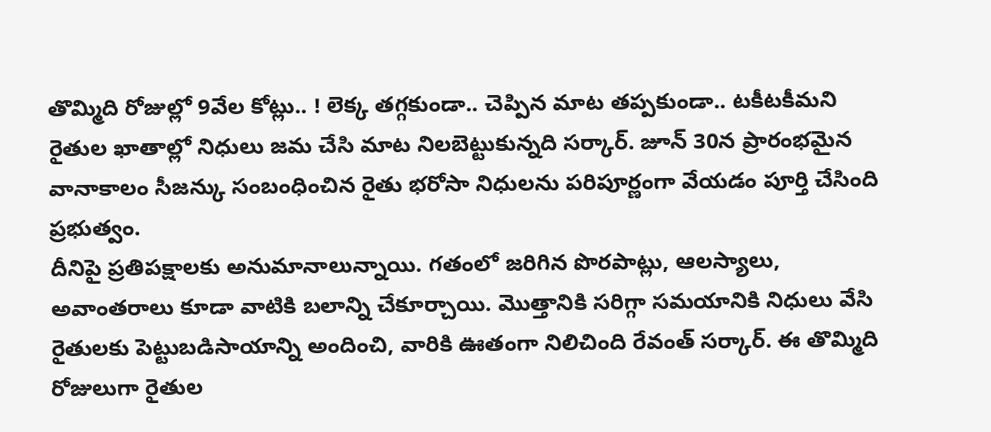తొమ్మిది రోజుల్లో 9వేల కోట్లు.. ! లెక్క తగ్గకుండా.. చెప్పిన మాట తప్పకుండా.. టకీటకీమని రైతుల ఖాతాల్లో నిధులు జమ చేసి మాట నిలబెట్టుకున్నది సర్కార్. జూన్ 30న ప్రారంభమైన వానాకాలం సీజన్కు సంబంధించిన రైతు భరోసా నిధులను పరిపూర్ణంగా వేయడం పూర్తి చేసింది ప్రభుత్వం.
దీనిపై ప్రతిపక్షాలకు అనుమానాలున్నాయి. గతంలో జరిగిన పొరపాట్లు, ఆలస్యాలు, అవాంతరాలు కూడా వాటికి బలాన్ని చేకూర్చాయి. మొత్తానికి సరిగ్గా సమయానికి నిధులు వేసి రైతులకు పెట్టుబడిసాయాన్ని అందించి, వారికి ఊతంగా నిలిచింది రేవంత్ సర్కార్. ఈ తొమ్మిది రోజులుగా రైతుల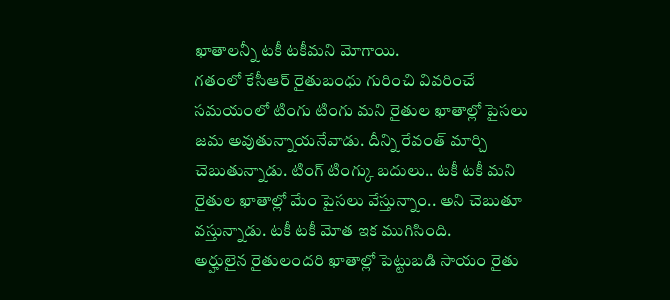ఖాతాలన్నీ టకీ టకీమని మోగాయి.
గతంలో కేసీఆర్ రైతుబంధు గురించి వివరించే సమయంలో టింగు టింగు మని రైతుల ఖాతాల్లో పైసలు జమ అవుతున్నాయనేవాడు. దీన్ని రేవంత్ మార్చి చెబుతున్నాడు. టింగ్ టింగ్కు బదులు.. టకీ టకీ మని రైతుల ఖాతాల్లో మేం పైసలు వేస్తున్నాం.. అని చెబుతూ వస్తున్నాడు. టకీ టకీ మోత ఇక ముగిసింది.
అర్హులైన రైతులందరి ఖాతాల్లో పెట్టుబడి సాయం రైతు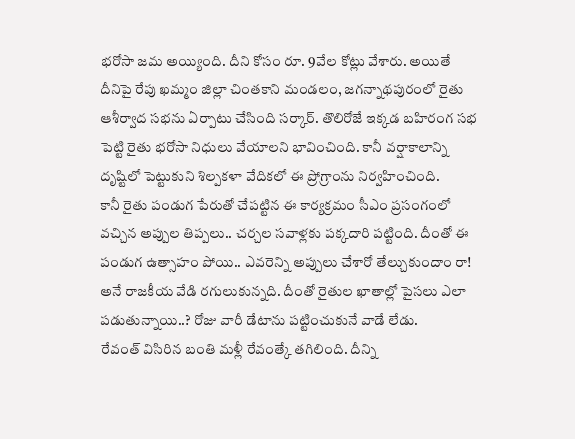భరోసా జమ అయ్యింది. దీని కోసం రూ. 9వేల కోట్లు వేశారు. అయితే దీనిపై రేపు ఖమ్మం జిల్లా చింతకాని మండలం, జగన్నాథపురంలో రైతు ఆశీర్వాద సభను ఏర్పాటు చేసింది సర్కార్. తొలిరోజే ఇక్కడ బహిరంగ సభ పెట్టి రైతు భరోసా నిధులు వేయాలని భావించింది. కానీ వర్షాకాలాన్ని దృష్టిలో పెట్టుకుని శిల్పకళా వేదికలో ఈ ప్రోగ్రాంను నిర్వహించింది.
కానీ రైతు పండుగ పేరుతో చేపట్టిన ఈ కార్యక్రమం సీఎం ప్రసంగంలో వచ్చిన అప్పుల తిప్పలు.. చర్చల సవాళ్లకు పక్కదారి పట్టింది. దీంతో ఈ పండుగ ఉత్సాహం పోయి.. ఎవరెన్ని అప్పులు చేశారో తేల్చుకుందాం రా! అనే రాజకీయ వేడి రగులుకున్నది. దీంతో రైతుల ఖాతాల్లో పైసలు ఎలా పడుతున్నాయి..? రోజు వారీ డేటాను పట్టించుకునే వాడే లేడు.
రేవంత్ విసిరిన బంతి మళ్లీ రేవంత్కే తగిలింది. దీన్ని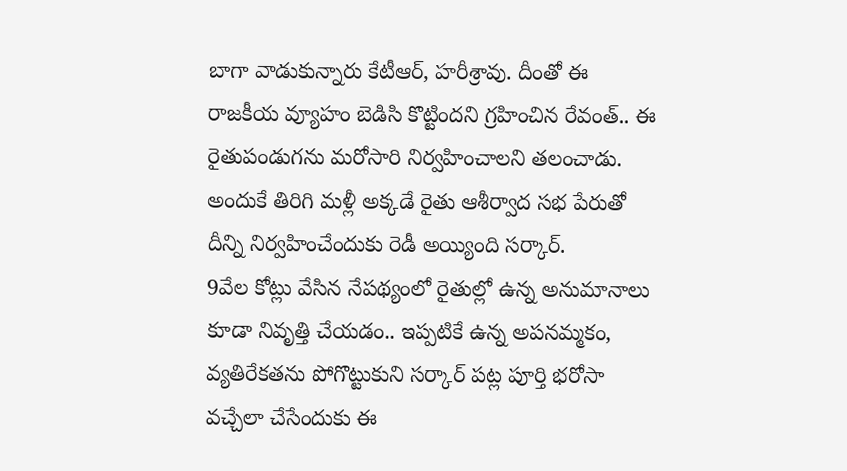బాగా వాడుకున్నారు కేటీఆర్, హరీశ్రావు. దీంతో ఈ రాజకీయ వ్యూహం బెడిసి కొట్టిందని గ్రహించిన రేవంత్.. ఈ రైతుపండుగను మరోసారి నిర్వహించాలని తలంచాడు. అందుకే తిరిగి మళ్లీ అక్కడే రైతు ఆశీర్వాద సభ పేరుతో దీన్ని నిర్వహించేందుకు రెడీ అయ్యింది సర్కార్.
9వేల కోట్లు వేసిన నేపథ్యంలో రైతుల్లో ఉన్న అనుమానాలు కూడా నివృత్తి చేయడం.. ఇప్పటికే ఉన్న అపనమ్మకం, వ్యతిరేకతను పోగొట్టుకుని సర్కార్ పట్ల పూర్తి భరోసా వచ్చేలా చేసేందుకు ఈ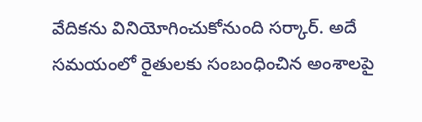వేదికను వినియోగించుకోనుంది సర్కార్. అదే సమయంలో రైతులకు సంబంధించిన అంశాలపై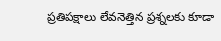ప్రతిపక్షాలు లేవనెత్తిన ప్రశ్నలకు కూడా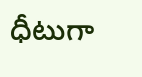ధీటుగా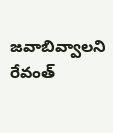జవాబివ్వాలని రేవంత్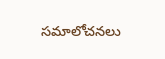సమాలోచనలు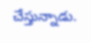చేస్తున్నాడు.